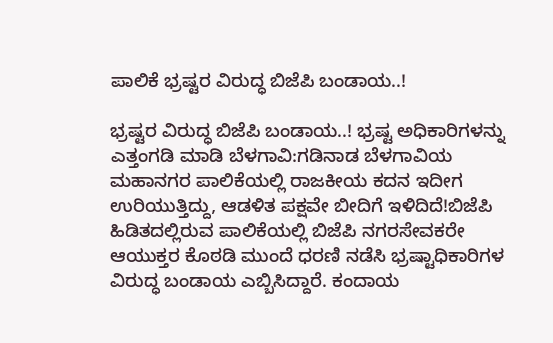ಪಾಲಿಕೆ ಭ್ರಷ್ಟರ ವಿರುದ್ಧ ಬಿಜೆಪಿ ಬಂಡಾಯ..!

ಭ್ರಷ್ಟರ ವಿರುದ್ಧ ಬಿಜೆಪಿ ಬಂಡಾಯ..! ಭ್ರಷ್ಟ ಅಧಿಕಾರಿಗಳನ್ನು ಎತ್ತಂಗಡಿ ಮಾಡಿ ಬೆಳಗಾವಿ:ಗಡಿನಾಡ ಬೆಳಗಾವಿಯ ಮಹಾನಗರ ಪಾಲಿಕೆಯಲ್ಲಿ ರಾಜಕೀಯ ಕದನ ಇದೀಗ ಉರಿಯುತ್ತಿದ್ದು, ಆಡಳಿತ ಪಕ್ಷವೇ ಬೀದಿಗೆ ಇಳಿದಿದೆ!ಬಿಜೆಪಿ ಹಿಡಿತದಲ್ಲಿರುವ ಪಾಲಿಕೆಯಲ್ಲಿ ಬಿಜೆಪಿ ನಗರಸೇವಕರೇ ಆಯುಕ್ತರ ಕೊಠಡಿ ಮುಂದೆ ಧರಣಿ ನಡೆಸಿ ಭ್ರಷ್ಟಾಧಿಕಾರಿಗಳ ವಿರುದ್ಧ ಬಂಡಾಯ ಎಬ್ಬಿಸಿದ್ದಾರೆ. ಕಂದಾಯ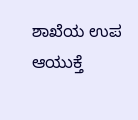ಶಾಖೆಯ ಉಪ ಆಯುಕ್ತೆ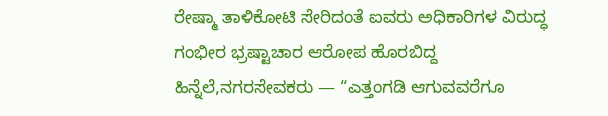ರೇಷ್ಮಾ ತಾಳಿಕೋಟಿ ಸೇರಿದಂತೆ ಐವರು ಅಧಿಕಾರಿಗಳ ವಿರುದ್ಧ ಗಂಭೀರ ಭ್ರಷ್ಟಾಚಾರ ಆರೋಪ ಹೊರಬಿದ್ದ ಹಿನ್ನೆಲೆ,ನಗರಸೇವಕರು — “ಎತ್ತಂಗಡಿ ಆಗುವವರೆಗೂ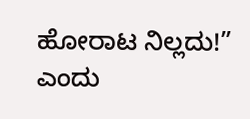ಹೋರಾಟ ನಿಲ್ಲದು!” ಎಂದು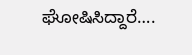ಘೋಷಿಸಿದ್ದಾರೆ….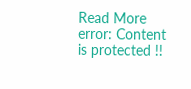Read More
error: Content is protected !!